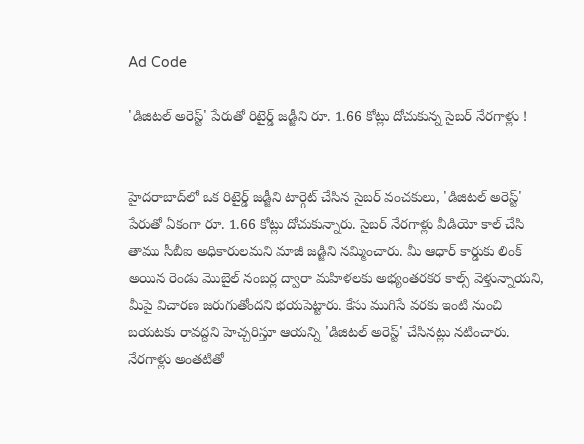Ad Code

'డిజిటల్ అరెస్ట్' పేరుతో రిటైర్డ్ జడ్జీని రూ. 1.66 కోట్లు దోచుకున్న సైబర్ నేరగాళ్లు !


హైదరాబాద్‌లో ఒక రిటైర్డ్ జడ్జీని టార్గెట్ చేసిన సైబర్ వంచకులు, 'డిజిటల్ అరెస్ట్' పేరుతో ఏకంగా రూ. 1.66 కోట్లు దోచుకున్నారు. సైబర్ నేరగాళ్లు వీడియో కాల్ చేసి తాము సీబీఐ అధికారులమని మాజీ జడ్జిని నమ్మించారు. మీ ఆధార్ కార్డుకు లింక్ అయిన రెండు మొబైల్ నంబర్ల ద్వారా మహిళలకు అభ్యంతరకర కాల్స్ వెళ్తున్నాయని, మీపై విచారణ జరుగుతోందని భయపెట్టారు. కేసు ముగిసే వరకు ఇంటి నుంచి బయటకు రావద్దని హెచ్చరిస్తూ ఆయన్ని 'డిజిటల్ అరెస్ట్' చేసినట్లు నటించారు. నేరగాళ్లు అంతటితో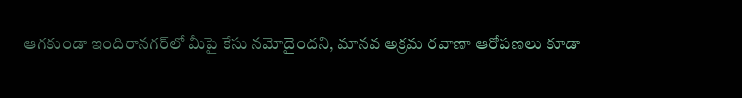ఆగకుండా ఇందిరానగర్‌లో మీపై కేసు నమోదైందని, మానవ అక్రమ రవాణా ఆరోపణలు కూడా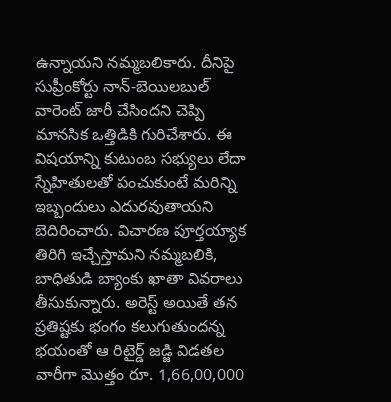ఉన్నాయని నమ్మబలికారు. దీనిపై సుప్రీంకోర్టు నాన్-బెయిలబుల్ వారెంట్ జారీ చేసిందని చెప్పి మానసిక ఒత్తిడికి గురిచేశారు. ఈ విషయాన్ని కుటుంబ సభ్యులు లేదా స్నేహితులతో పంచుకుంటే మరిన్ని ఇబ్బందులు ఎదురవుతాయని బెదిరించారు. విచారణ పూర్తయ్యాక తిరిగి ఇచ్చేస్తామని నమ్మబలికి, బాధితుడి బ్యాంకు ఖాతా వివరాలు తీసుకున్నారు. అరెస్ట్ అయితే తన ప్రతిష్టకు భంగం కలుగుతుందన్న భయంతో ఆ రిటైర్డ్ జడ్జి విడతల వారీగా మొత్తం రూ. 1,66,00,000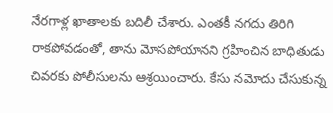నేరగాళ్ల ఖాతాలకు బదిలీ చేశారు. ఎంతకీ నగదు తిరిగి రాకపోవడంతో, తాను మోసపోయానని గ్రహించిన బాధితుడు చివరకు పోలీసులను ఆశ్రయించారు. కేసు నమోదు చేసుకున్న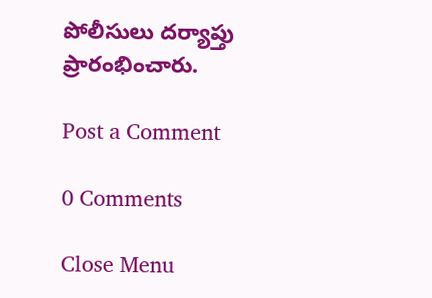పోలీసులు దర్యాప్తు ప్రారంభించారు.

Post a Comment

0 Comments

Close Menu